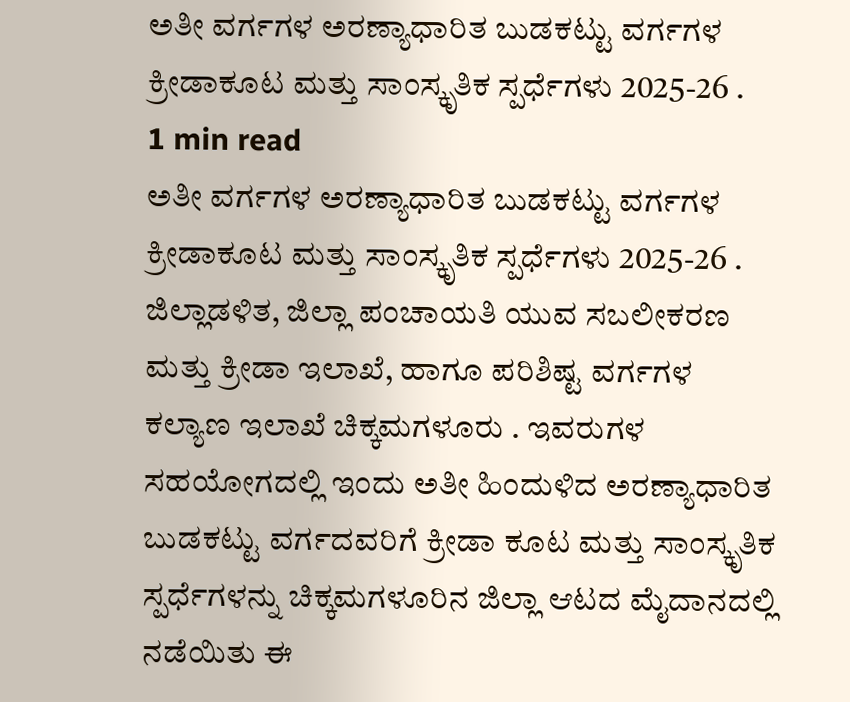ಅತೀ ವರ್ಗಗಳ ಅರಣ್ಯಾಧಾರಿತ ಬುಡಕಟ್ಟು ವರ್ಗಗಳ ಕ್ರೀಡಾಕೂಟ ಮತ್ತು ಸಾಂಸ್ಕೃತಿಕ ಸ್ಪರ್ಧೆಗಳು 2025-26 .
1 min read
ಅತೀ ವರ್ಗಗಳ ಅರಣ್ಯಾಧಾರಿತ ಬುಡಕಟ್ಟು ವರ್ಗಗಳ ಕ್ರೀಡಾಕೂಟ ಮತ್ತು ಸಾಂಸ್ಕೃತಿಕ ಸ್ಪರ್ಧೆಗಳು 2025-26 .
ಜಿಲ್ಲಾಡಳಿತ, ಜಿಲ್ಲಾ ಪಂಚಾಯತಿ ಯುವ ಸಬಲೀಕರಣ ಮತ್ತು ಕ್ರೀಡಾ ಇಲಾಖೆ, ಹಾಗೂ ಪರಿಶಿಷ್ಟ ವರ್ಗಗಳ ಕಲ್ಯಾಣ ಇಲಾಖೆ ಚಿಕ್ಕಮಗಳೂರು . ಇವರುಗಳ ಸಹಯೋಗದಲ್ಲಿ ಇಂದು ಅತೀ ಹಿಂದುಳಿದ ಅರಣ್ಯಾಧಾರಿತ ಬುಡಕಟ್ಟು ವರ್ಗದವರಿಗೆ ಕ್ರೀಡಾ ಕೂಟ ಮತ್ತು ಸಾಂಸ್ಕೃತಿಕ ಸ್ಪರ್ಧೆಗಳನ್ನು ಚಿಕ್ಕಮಗಳೂರಿನ ಜಿಲ್ಲಾ ಆಟದ ಮೈದಾನದಲ್ಲಿ ನಡೆಯಿತು ಈ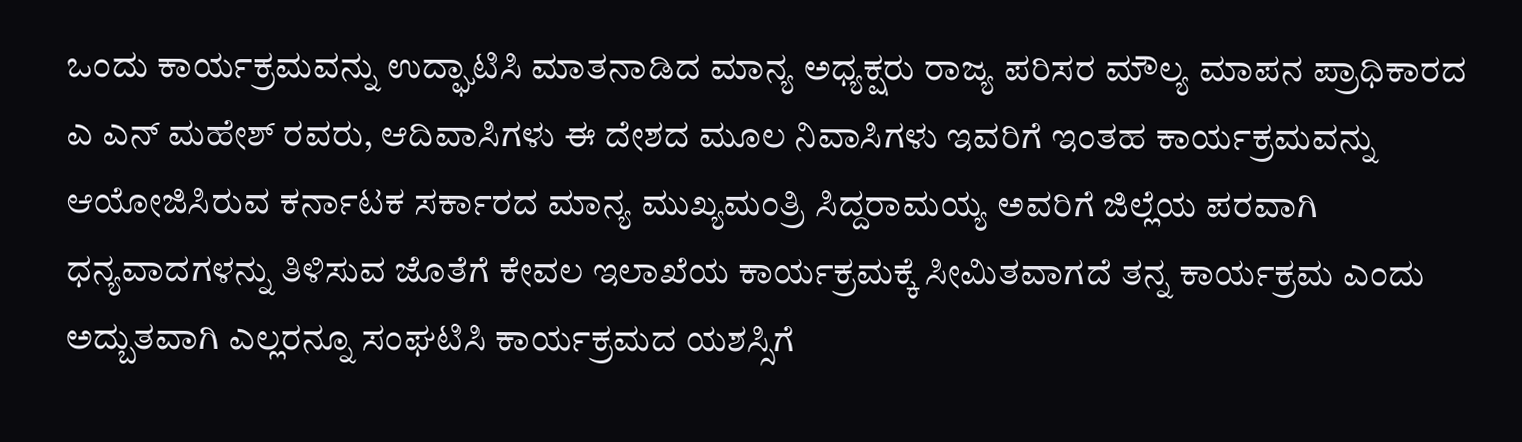ಒಂದು ಕಾರ್ಯಕ್ರಮವನ್ನು ಉದ್ಘಾಟಿಸಿ ಮಾತನಾಡಿದ ಮಾನ್ಯ ಅಧ್ಯಕ್ಷರು ರಾಜ್ಯ ಪರಿಸರ ಮೌಲ್ಯ ಮಾಪನ ಪ್ರಾಧಿಕಾರದ ಎ ಎನ್ ಮಹೇಶ್ ರವರು, ಆದಿವಾಸಿಗಳು ಈ ದೇಶದ ಮೂಲ ನಿವಾಸಿಗಳು ಇವರಿಗೆ ಇಂತಹ ಕಾರ್ಯಕ್ರಮವನ್ನು ಆಯೋಜಿಸಿರುವ ಕರ್ನಾಟಕ ಸರ್ಕಾರದ ಮಾನ್ಯ ಮುಖ್ಯಮಂತ್ರಿ ಸಿದ್ದರಾಮಯ್ಯ ಅವರಿಗೆ ಜಿಲ್ಲೆಯ ಪರವಾಗಿ ಧನ್ಯವಾದಗಳನ್ನು ತಿಳಿಸುವ ಜೊತೆಗೆ ಕೇವಲ ಇಲಾಖೆಯ ಕಾರ್ಯಕ್ರಮಕ್ಕೆ ಸೀಮಿತವಾಗದೆ ತನ್ನ ಕಾರ್ಯಕ್ರಮ ಎಂದು ಅದ್ಬುತವಾಗಿ ಎಲ್ಲರನ್ನೂ ಸಂಘಟಿಸಿ ಕಾರ್ಯಕ್ರಮದ ಯಶಸ್ಸಿಗೆ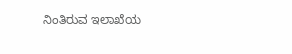ನಿಂತಿರುವ ಇಲಾಖೆಯ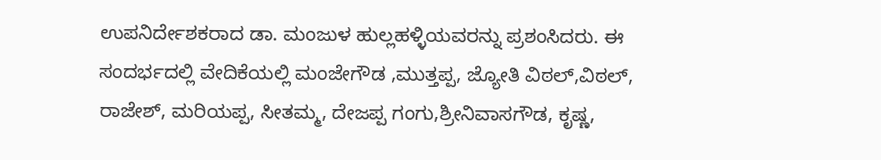ಉಪನಿರ್ದೇಶಕರಾದ ಡಾ. ಮಂಜುಳ ಹುಲ್ಲಹಳ್ಳಿಯವರನ್ನು ಪ್ರಶಂಸಿದರು. ಈ ಸಂದರ್ಭದಲ್ಲಿ ವೇದಿಕೆಯಲ್ಲಿ ಮಂಜೇಗೌಡ ,ಮುತ್ತಪ್ಪ, ಜ್ಯೋತಿ ವಿಠಲ್,ವಿಠಲ್, ರಾಜೇಶ್, ಮರಿಯಪ್ಪ, ಸೀತಮ್ಮ, ದೇಜಪ್ಪ ಗಂಗು,ಶ್ರೀನಿವಾಸಗೌಡ, ಕೃಷ್ಣ,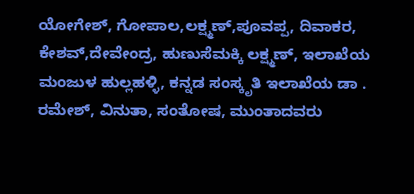ಯೋಗೇಶ್, ಗೋಪಾಲ,ಲಕ್ಷ್ಮಣ್,ಪೂವಪ್ಪ, ದಿವಾಕರ, ಕೇಶವ್,ದೇವೇಂದ್ರ, ಹುಣುಸೆಮಕ್ಕಿ ಲಕ್ಷ್ಮಣ್, ಇಲಾಖೆಯ ಮಂಜುಳ ಹುಲ್ಲಹಳ್ಳಿ, ಕನ್ನಡ ಸಂಸ್ಕೃತಿ ಇಲಾಖೆಯ ಡಾ . ರಮೇಶ್, ವಿನುತಾ, ಸಂತೋಷ, ಮುಂತಾದವರು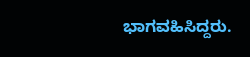ಭಾಗವಹಿಸಿದ್ದರು.